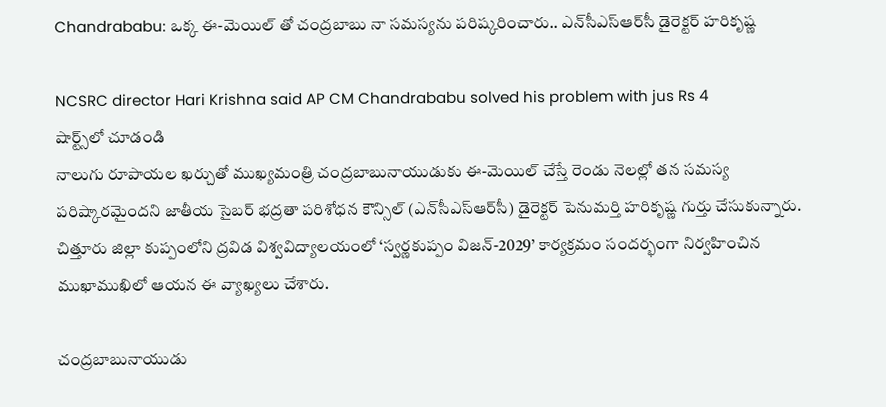Chandrababu: ఒక్క ఈ-మెయిల్ తో చంద్రబాబు నా సమస్యను పరిష్కరించారు.. ఎన్‌సీఎస్ఆర్‌సీ డైరెక్టర్ హరికృష్ణ

NCSRC director Hari Krishna said AP CM Chandrababu solved his problem with jus Rs 4
షార్ట్స్‌లో చూడండి
నాలుగు రూపాయల ఖర్చుతో ముఖ్యమంత్రి చంద్రబాబునాయుడుకు ఈ-మెయిల్ చేస్తే రెండు నెలల్లో తన సమస్య పరిష్కారమైందని జాతీయ సైబర్ భద్రతా పరిశోధన కౌన్సిల్ (ఎన్‌సీఎస్ఆర్‌సీ) డైరెక్టర్ పెనుమర్తి హరికృష్ణ గుర్తు చేసుకున్నారు. చిత్తూరు జిల్లా కుప్పంలోని ద్రవిడ విశ్వవిద్యాలయంలో ‘స్వర్ణకుప్పం విజన్-2029’ కార్యక్రమం సందర్భంగా నిర్వహించిన ముఖాముఖిలో ఆయన ఈ వ్యాఖ్యలు చేశారు.

చంద్రబాబునాయుడు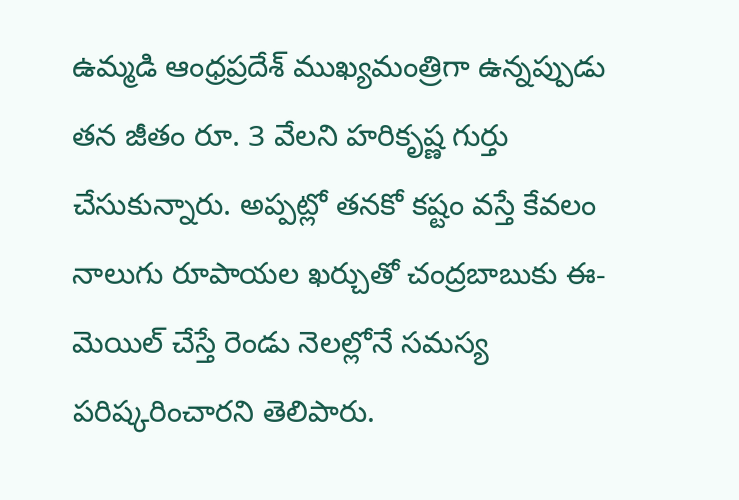ఉమ్మడి ఆంధ్రప్రదేశ్ ముఖ్యమంత్రిగా ఉన్నప్పుడు తన జీతం రూ. 3 వేలని హరికృష్ణ గుర్తు చేసుకున్నారు. అప్పట్లో తనకో కష్టం వస్తే కేవలం నాలుగు రూపాయల ఖర్చుతో చంద్రబాబుకు ఈ-మెయిల్ చేస్తే రెండు నెలల్లోనే సమస్య పరిష్కరించారని తెలిపారు.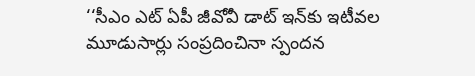‘‘సీఎం ఎట్ ఏపీ జీవోవీ డాట్ ఇన్‌కు ఇటీవల మూడుసార్లు సంప్రదించినా స్పందన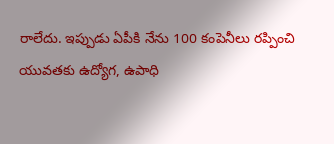రాలేదు. ఇప్పుడు ఏపీకి నేను 100 కంపెనీలు రప్పించి యువతకు ఉద్యోగ, ఉపాధి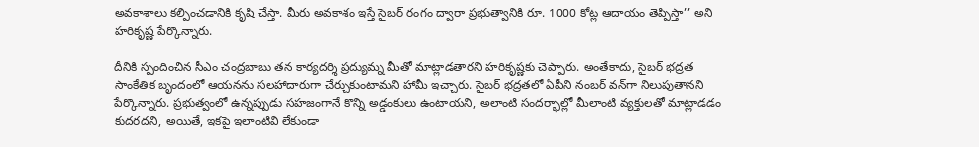అవకాశాలు కల్పించడానికి కృషి చేస్తా. మీరు అవకాశం ఇస్తే సైబర్ రంగం ద్వారా ప్రభుత్వానికి రూ. 1000 కోట్ల ఆదాయం తెప్పిస్తా’’ అని హరికృష్ణ పేర్కొన్నారు.

దీనికి స్పందించిన సీఎం చంద్రబాబు తన కార్యదర్శి ప్రద్యుమ్న మీతో మాట్లాడతారని హరికృష్ణకు చెప్పారు. అంతేకాదు, సైబర్ భద్రత సాంకేతిక బృందంలో ఆయనను సలహాదారుగా చేర్చుకుంటామని హామీ ఇచ్చారు. సైబర్ భద్రతలో ఏపీని నంబర్ వన్‌గా నిలుపుతానని పేర్కొన్నారు. ప్రభుత్వంలో ఉన్నప్పుడు సహజంగానే కొన్ని అడ్డంకులు ఉంటాయని, అలాంటి సందర్భాల్లో మీలాంటి వ్యక్తులతో మాట్లాడడం కుదరదని, అయితే, ఇకపై ఇలాంటివి లేకుండా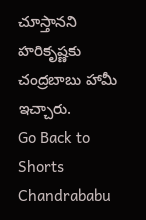చూస్తానని హరికృష్ణకు చంద్రబాబు హామీ ఇచ్చారు.
Go Back to Shorts
Chandrababu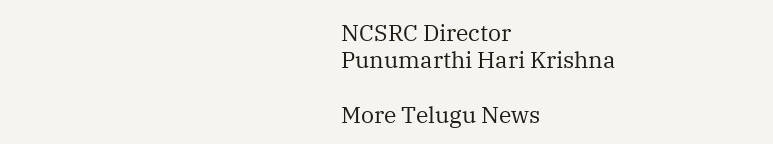NCSRC Director
Punumarthi Hari Krishna

More Telugu News